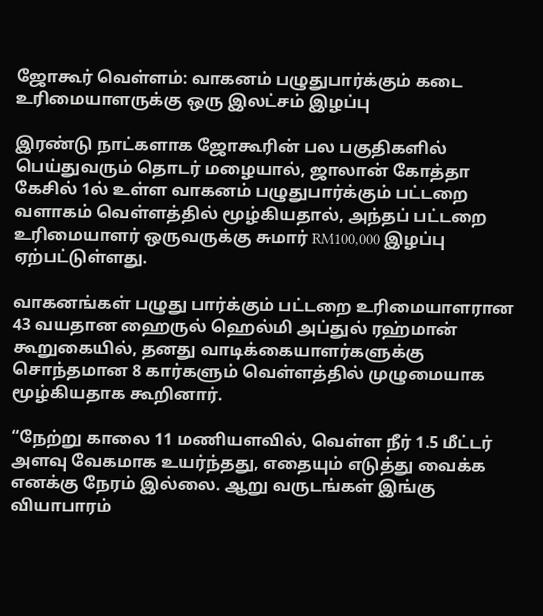ஜோகூர் வெள்ளம்: வாகனம் பழுதுபார்க்கும் கடை உரிமையாளருக்கு ஒரு இலட்சம் இழப்பு

இரண்டு நாட்களாக ஜோகூரின் பல பகுதிகளில் பெய்துவரும் தொடர் மழையால், ஜாலான் கோத்தா கேசில் 1ல் உள்ள வாகனம் பழுதுபார்க்கும் பட்டறை வளாகம் வெள்ளத்தில் மூழ்கியதால், அந்தப் பட்டறை உரிமையாளர் ஒருவருக்கு சுமார் RM100,000 இழப்பு ஏற்பட்டுள்ளது.

வாகனங்கள் பழுது பார்க்கும் பட்டறை உரிமையாளரான 43 வயதான ஹைருல் ஹெல்மி அப்துல் ரஹ்மான் கூறுகையில், தனது வாடிக்கையாளர்களுக்கு சொந்தமான 8 கார்களும் வெள்ளத்தில் முழுமையாக மூழ்கியதாக கூறினார்.

“நேற்று காலை 11 மணியளவில், வெள்ள நீர் 1.5 மீட்டர் அளவு வேகமாக உயர்ந்தது, எதையும் எடுத்து வைக்க எனக்கு நேரம் இல்லை. ஆறு வருடங்கள் இங்கு வியாபாரம்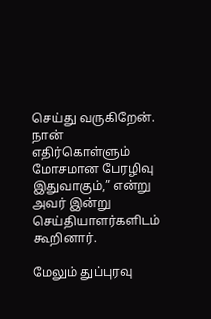செய்து வருகிறேன். நான் எதிர்கொள்ளும் மோசமான பேரழிவு இதுவாகும்,” என்று அவர் இன்று செய்தியாளர்களிடம் கூறினார்.

மேலும் துப்புரவு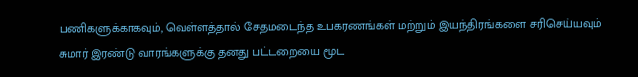பணிகளுக்காகவும், வெள்ளத்தால் சேதமடைந்த உபகரணங்கள் மற்றும் இயந்திரங்களை சரிசெய்யவும் சுமார் இரண்டு வாரங்களுக்கு தனது பட்டறையை மூட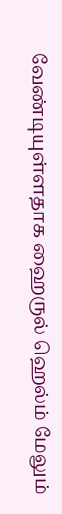வேண்டியுள்ளதாக ஹைருல் ஹெல்ம் மேலும்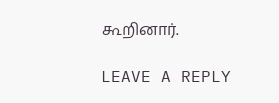கூறினார்.

LEAVE A REPLY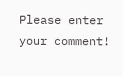Please enter your comment!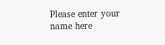Please enter your name here